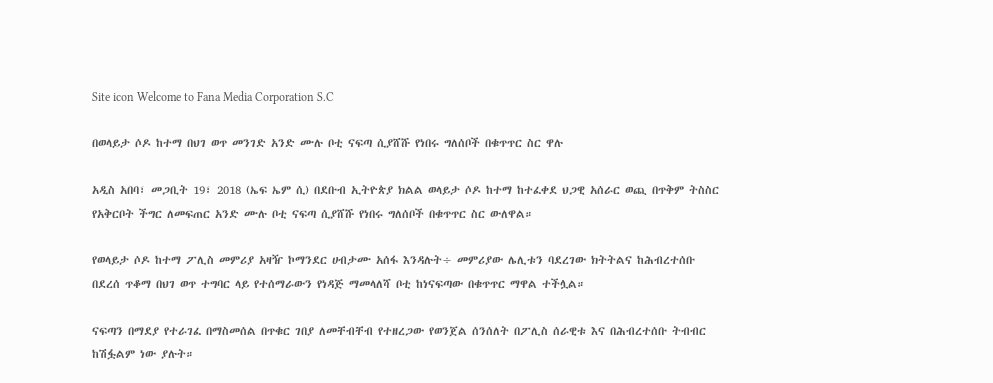Site icon Welcome to Fana Media Corporation S.C

በወላይታ ሶዶ ከተማ በህገ ወጥ መንገድ አንድ ሙሉ ቦቲ ናፍጣ ሲያሸሹ የነበሩ ግለሰቦች በቁጥጥር ስር ዋሉ

አዲስ አበባ፣ መጋቢት 19፣ 2018 (ኤፍ ኤም ሲ) በደቡብ ኢትዮጵያ ክልል ወላይታ ሶዶ ከተማ ከተፈቀደ ህጋዊ አሰራር ወጪ በጥቅም ትስስር የአቅርቦት ችግር ለመፍጠር አንድ ሙሉ ቦቲ ናፍጣ ሲያሸሹ የነበሩ ግለሰቦች በቁጥጥር ስር ውለዋል።

የወላይታ ሶዶ ከተማ ፖሊስ መምሪያ አዛዥ ኮማንደር ሀብታሙ አሰፋ እንዳሉት÷ መምሪያው ሌሊቱን ባደረገው ክትትልና ከሕብረተሰቡ በደረሰ ጥቆማ በህገ ወጥ ተግባር ላይ የተሰማራውን የነዳጅ ማመላለሻ ቦቲ ከነናፍጣው በቁጥጥር ማዋል ተችሏል።

ናፍጣን በማደያ የተራገፈ በማስመሰል በጥቁር ገበያ ለመቸብቸብ የተዘረጋው የወንጀል ሰንሰለት በፖሊስ ሰራዊቱ እና በሕብረተሰቡ ትብብር ከሽፏልም ነው ያሉት።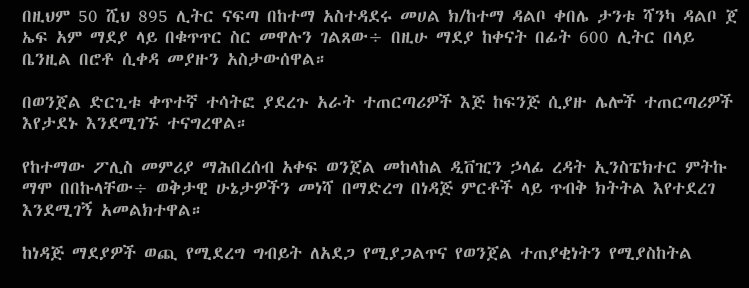በዚህም 50 ሺህ 895 ሊትር ናፍጣ በከተማ አስተዳደሩ መሀል ክ/ከተማ ዳልቦ ቀበሌ ታንቱ ሻንካ ዳልቦ ጀ ኤፍ አም ማደያ ላይ በቁጥጥር ስር መዋሉን ገልጸው÷ በዚሁ ማደያ ከቀናት በፊት 600 ሊትር በላይ ቤንዚል በሮቶ ሲቀዳ መያዙን አስታውሰዋል።

በወንጀል ድርጊቱ ቀጥተኛ ተሳትፎ ያደረጉ አራት ተጠርጣሪዎች እጅ ከፍንጅ ሲያዙ ሌሎች ተጠርጣሪዎች እየታደኑ እንደሚገኙ ተናግረዋል።

የከተማው ፖሊስ መምሪያ ማሕበረሰብ አቀፍ ወንጀል መከላከል ዲቨዢን ኃላፊ ረዳት ኢንስፔክተር ምትኩ ማሞ በበኩላቸው÷ ወቅታዊ ሁኔታዎችን መነሻ በማድረግ በነዳጅ ምርቶች ላይ ጥብቅ ክትትል እየተደረገ እንደሚገኝ አመልክተዋል።

ከነዳጅ ማደያዎች ወጪ የሚደረግ ግብይት ለአደጋ የሚያጋልጥና የወንጀል ተጠያቂነትን የሚያስከትል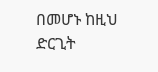በመሆኑ ከዚህ ድርጊት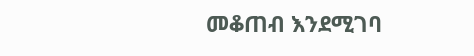መቆጠብ እንደሚገባ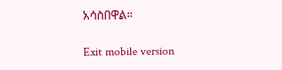አሳስበዋል።

Exit mobile version